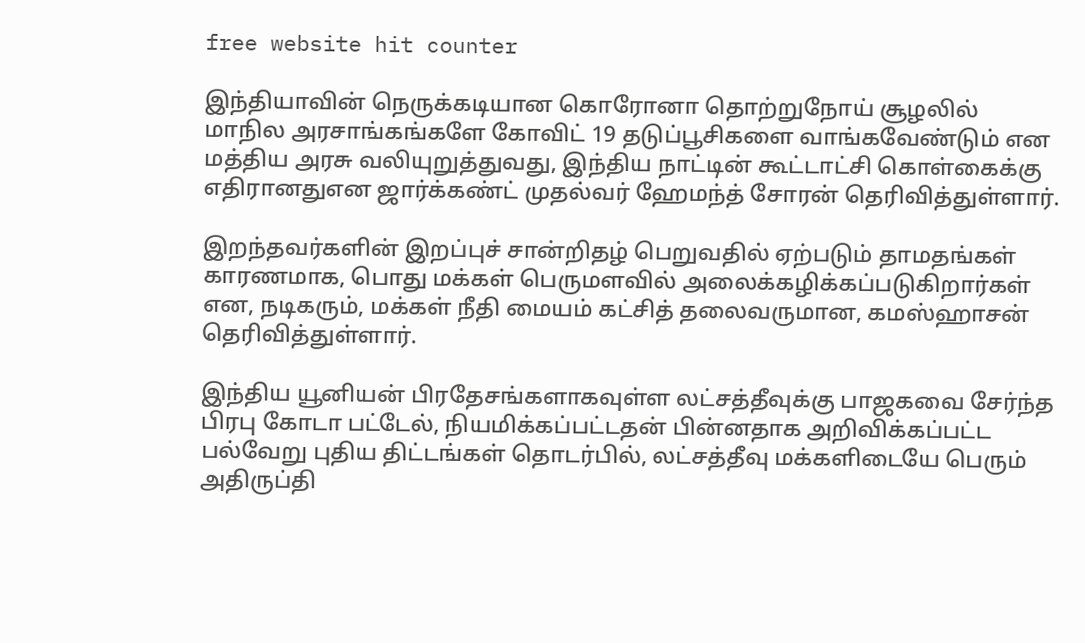free website hit counter

இந்தியாவின் நெருக்கடியான கொரோனா தொற்றுநோய் சூழலில் மாநில அரசாங்கங்களே கோவிட் 19 தடுப்பூசிகளை வாங்கவேண்டும் என மத்திய அரசு வலியுறுத்துவது, இந்திய நாட்டின் கூட்டாட்சி கொள்கைக்கு எதிரானதுஎன ஜார்க்கண்ட் முதல்வர் ஹேமந்த் சோரன் தெரிவித்துள்ளார்.

இறந்தவர்களின் இறப்புச் சான்றிதழ் பெறுவதில் ஏற்படும் தாமதங்கள் காரணமாக, பொது மக்கள் பெருமளவில் அலைக்கழிக்கப்படுகிறார்கள் என, நடிகரும், மக்கள் நீதி மையம் கட்சித் தலைவருமான, கமஸ்ஹாசன் தெரிவித்துள்ளார்.

இந்திய யூனியன் பிரதேசங்களாகவுள்ள லட்சத்தீவுக்கு பாஜகவை சேர்ந்த பிரபு கோடா பட்டேல், நியமிக்கப்பட்டதன் பின்னதாக அறிவிக்கப்பட்ட பல்வேறு புதிய திட்டங்கள் தொடர்பில், லட்சத்தீவு மக்களிடையே பெரும் அதிருப்தி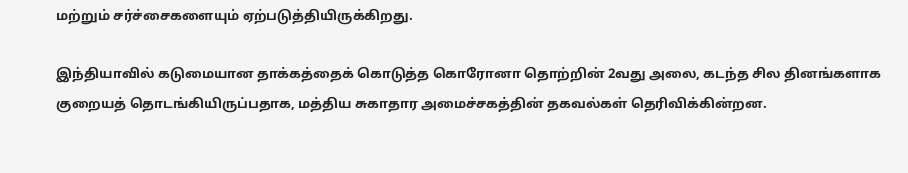மற்றும் சர்ச்சைகளையும் ஏற்படுத்தியிருக்கிறது.

இந்தியாவில் கடுமையான தாக்கத்தைக் கொடுத்த கொரோனா தொற்றின் 2வது அலை, கடந்த சில தினங்களாக குறையத் தொடங்கியிருப்பதாக, மத்திய சுகாதார அமைச்சகத்தின் தகவல்கள் தெரிவிக்கின்றன.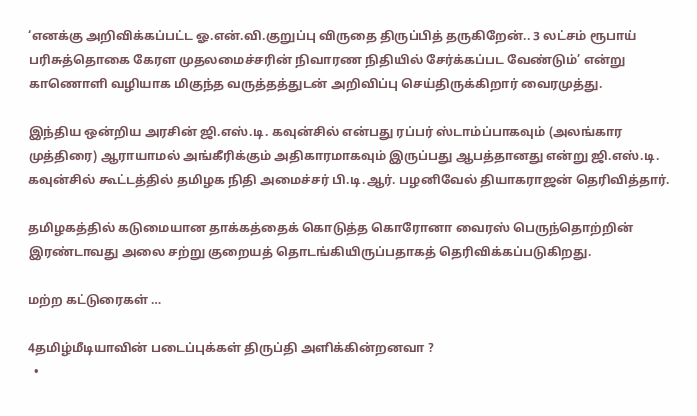‘எனக்கு அறிவிக்கப்பட்ட ஓ.என்.வி.குறுப்பு விருதை திருப்பித் தருகிறேன்.. 3 லட்சம் ரூபாய் பரிசுத்தொகை கேரள முதலமைச்சரின் நிவாரண நிதியில் சேர்க்கப்பட வேண்டும்’ என்று காணொளி வழியாக மிகுந்த வருத்தத்துடன் அறிவிப்பு செய்திருக்கிறார் வைரமுத்து.

இந்திய ஒன்றிய அரசின் ஜி.எஸ்.டி. கவுன்சில் என்பது ரப்பர் ஸ்டாம்ப்பாகவும் (அலங்கார முத்திரை) ஆராயாமல் அங்கீரிக்கும் அதிகாரமாகவும் இருப்பது ஆபத்தானது என்று ஜி.எஸ்.டி. கவுன்சில் கூட்டத்தில் தமிழக நிதி அமைச்சர் பி.டி.ஆர். பழனிவேல் தியாகராஜன் தெரிவித்தார்.

தமிழகத்தில் கடுமையான தாக்கத்தைக் கொடுத்த கொரோனா வைரஸ் பெருந்தொற்றின் இரண்டாவது அலை சற்று குறையத் தொடங்கியிருப்பதாகத் தெரிவிக்கப்படுகிறது.

மற்ற கட்டுரைகள் …

4தமிழ்மீடியாவின் படைப்புக்கள் திருப்தி அளிக்கின்றனவா ?
  •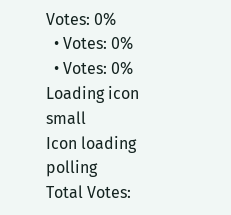Votes: 0%
  • Votes: 0%
  • Votes: 0%
Loading icon small
Icon loading polling
Total Votes: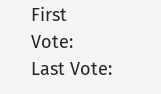First Vote:
Last Vote: